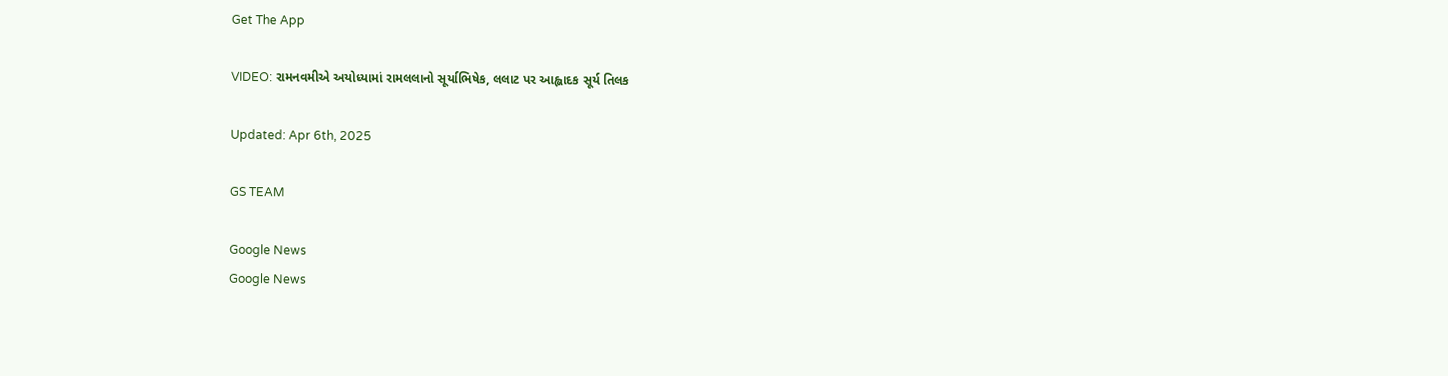Get The App

VIDEO: રામનવમીએ અયોધ્યામાં રામલલાનો સૂર્યાભિષેક, લલાટ પર આહ્લાદક સૂર્ય તિલક

Updated: Apr 6th, 2025

GS TEAM

Google News
Google News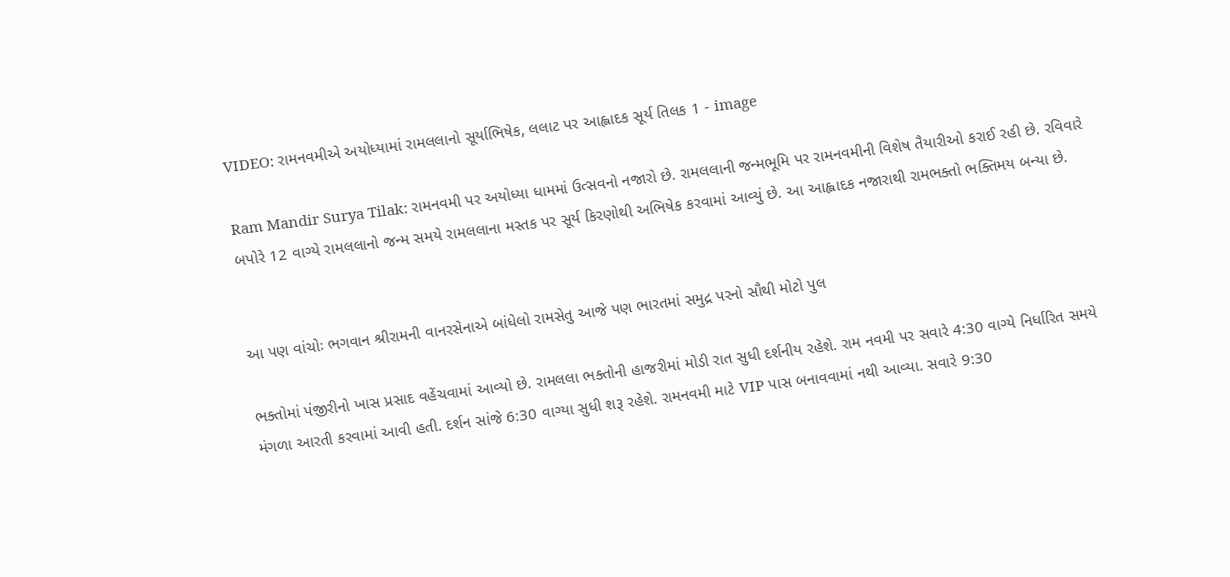VIDEO: રામનવમીએ અયોધ્યામાં રામલલાનો સૂર્યાભિષેક, લલાટ પર આહ્લાદક સૂર્ય તિલક 1 - image

Ram Mandir Surya Tilak: રામનવમી પર અયોધ્યા ધામમાં ઉત્સવનો નજારો છે. રામલલાની જન્મભૂમિ પર રામનવમીની વિશેષ તૈયારીઓ કરાઈ રહી છે. રવિવારે બપોરે 12 વાગ્યે રામલલાનો જન્મ સમયે રામલલાના મસ્તક પર સૂર્ય કિરણોથી અભિષેક કરવામાં આવ્યું છે. આ આહ્લાદક નજારાથી રામભક્તો ભક્તિમય બન્યા છે.


આ પણ વાંચોઃ ભગવાન શ્રીરામની વાનરસેનાએ બાંધેલો રામસેતુ આજે પણ ભારતમાં સમુદ્ર પરનો સૌથી મોટો પુલ

ભક્તોમાં પંજીરીનો ખાસ પ્રસાદ વહેંચવામાં આવ્યો છે. રામલલા ભક્તોની હાજરીમાં મોડી રાત સુધી દર્શનીય રહેશે. રામ નવમી પર સવારે 4:30 વાગ્યે નિર્ધારિત સમયે મંગળા આરતી કરવામાં આવી હતી. દર્શન સાંજે 6:30 વાગ્યા સુધી શરૂ રહેશે. રામનવમી માટે VIP પાસ બનાવવામાં નથી આવ્યા. સવારે 9:30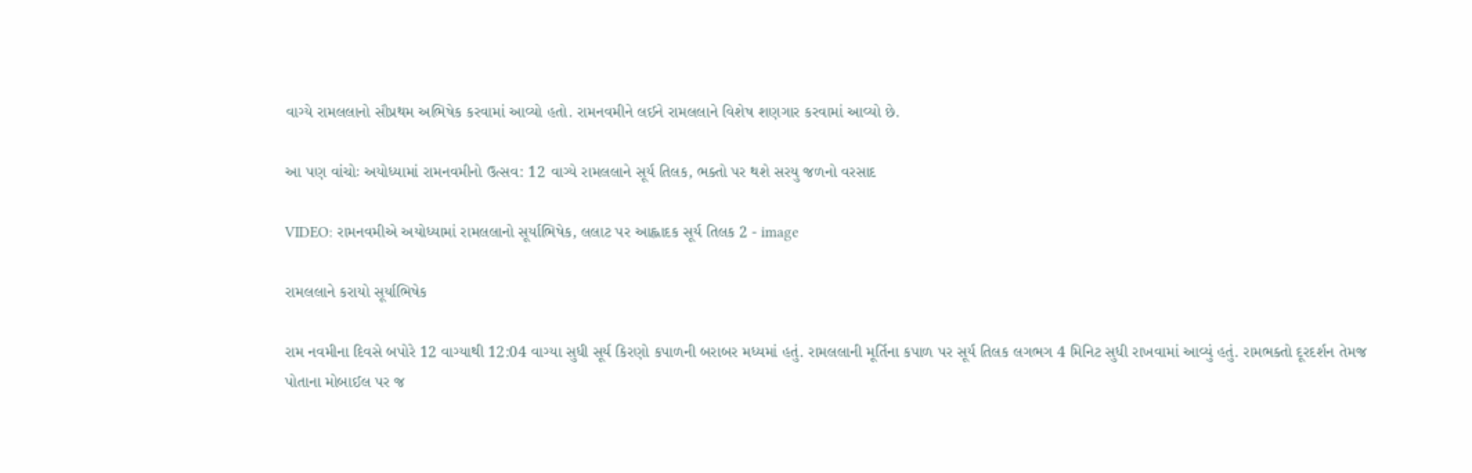વાગ્યે રામલલાનો સૌપ્રથમ અભિષેક કરવામાં આવ્યો હતો. રામનવમીને લઈને રામલલાને વિશેષ શણગાર કરવામાં આવ્યો છે.

આ પણ વાંચોઃ અયોધ્યામાં રામનવમીનો ઉત્સવ: 12 વાગ્યે રામલલાને સૂર્ય તિલક, ભક્તો પર થશે સરયુ જળનો વરસાદ

VIDEO: રામનવમીએ અયોધ્યામાં રામલલાનો સૂર્યાભિષેક, લલાટ પર આહ્લાદક સૂર્ય તિલક 2 - image

રામલલાને કરાયો સૂર્યાભિષેક

રામ નવમીના દિવસે બપોરે 12 વાગ્યાથી 12:04 વાગ્યા સુધી સૂર્ય કિરણો કપાળની બરાબર મધ્યમાં હતું. રામલલાની મૂર્તિના કપાળ પર સૂર્ય તિલક લગભગ 4 મિનિટ સુધી રાખવામાં આવ્યું હતું. રામભક્તો દૂરદર્શન તેમજ પોતાના મોબાઈલ પર જ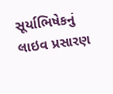સૂર્યાભિષેકનું લાઇવ પ્રસારણ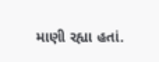માણી રહ્યા હતાં.